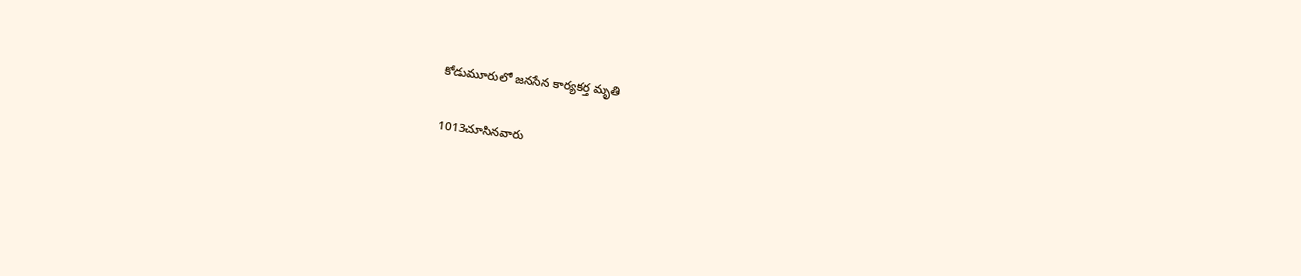కోడుమూరులో జనసేన కార్యకర్త మృతి

1013చూసినవారు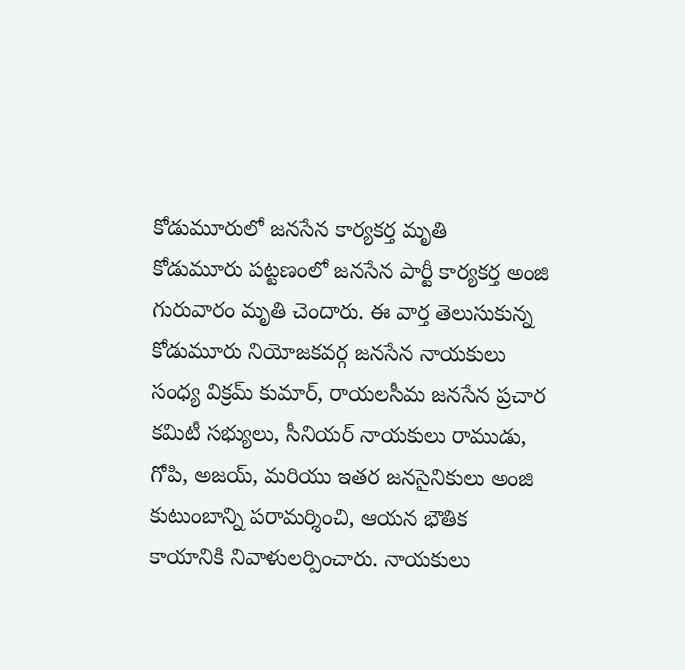కోడుమూరులో జనసేన కార్యకర్త మృతి
కోడుమూరు పట్టణంలో జనసేన పార్టీ కార్యకర్త అంజి గురువారం మృతి చెందారు. ఈ వార్త తెలుసుకున్న కోడుమూరు నియోజకవర్గ జనసేన నాయకులు సంధ్య విక్రమ్ కుమార్, రాయలసీమ జనసేన ప్రచార కమిటీ సభ్యులు, సీనియర్ నాయకులు రాముడు, గోపి, అజయ్, మరియు ఇతర జనసైనికులు అంజి కుటుంబాన్ని పరామర్శించి, ఆయన భౌతిక కాయానికి నివాళులర్పించారు. నాయకులు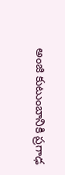అంజి కుటుంబానికి ప్రగాఢ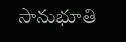సానుభూతి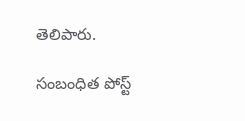తెలిపారు.

సంబంధిత పోస్ట్